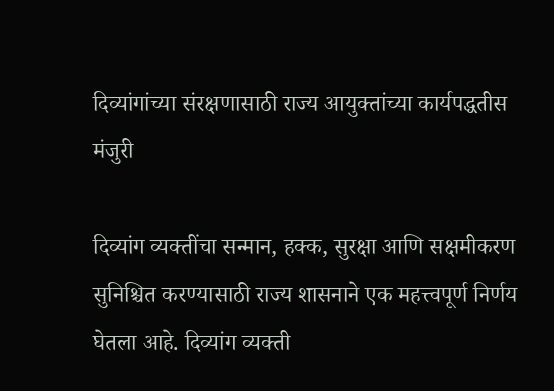दिव्यांगांच्या संरक्षणासाठी राज्य आयुक्तांच्या कार्यपद्धतीस मंजुरी

दिव्यांग व्यक्तींचा सन्मान, हक्क, सुरक्षा आणि सक्षमीकरण सुनिश्चित करण्यासाठी राज्य शासनाने एक महत्त्वपूर्ण निर्णय घेतला आहे. दिव्यांग व्यक्ती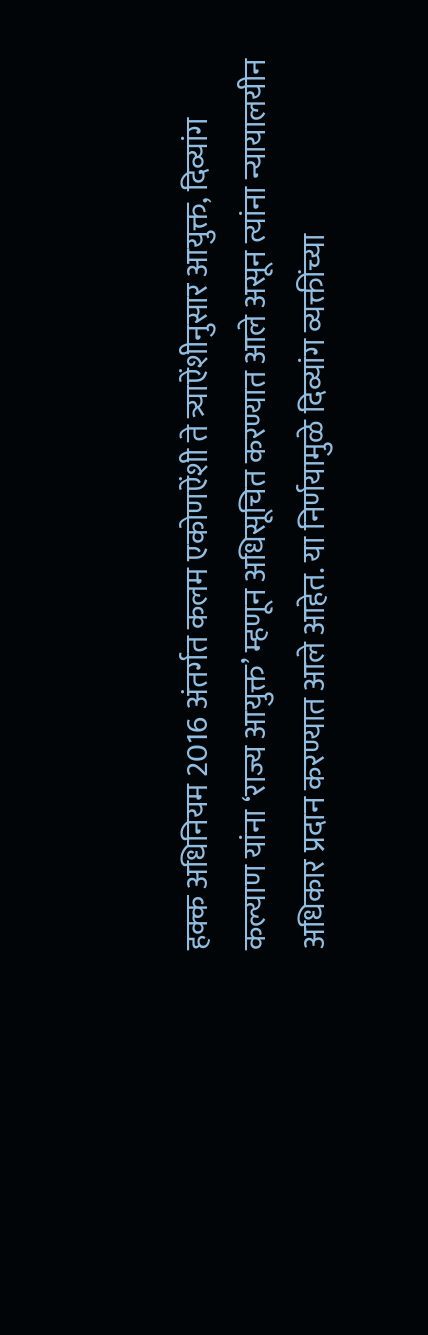हक्क अधिनियम 2016 अंतर्गत कलम एकोणऐंशी ते त्र्याऐंशीनुसार आयुक्त, दिव्यांग कल्याण यांना ‘राज्य आयुक्त’ म्हणून अधिसूचित करण्यात आले असून त्यांना न्यायालयीन अधिकार प्रदान करण्यात आले आहेत. या निर्णयामुळे दिव्यांग व्यक्तींच्या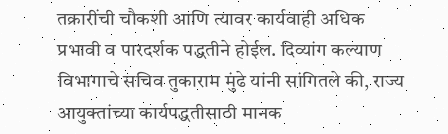तक्रारींची चौकशी आणि त्यावर कार्यवाही अधिक प्रभावी व पारदर्शक पद्धतीने होईल. दिव्यांग कल्याण विभागाचे सचिव तुकाराम मुंढे यांनी सांगितले की, राज्य आयुक्तांच्या कार्यपद्धतीसाठी मानक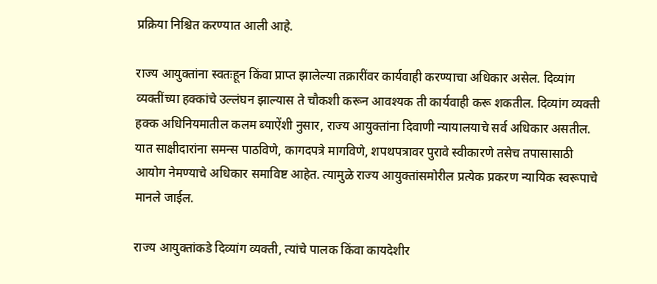प्रक्रिया निश्चित करण्यात आली आहे.

राज्य आयुक्तांना स्वतःहून किंवा प्राप्त झालेल्या तक्रारींवर कार्यवाही करण्याचा अधिकार असेल. दिव्यांग व्यक्तींच्या हक्कांचे उल्लंघन झाल्यास ते चौकशी करून आवश्यक ती कार्यवाही करू शकतील. दिव्यांग व्यक्ती हक्क अधिनियमातील कलम ब्याऐंशी नुसार, राज्य आयुक्तांना दिवाणी न्यायालयाचे सर्व अधिकार असतील. यात साक्षीदारांना समन्स पाठविणे, कागदपत्रे मागविणे, शपथपत्रावर पुरावे स्वीकारणे तसेच तपासासाठी आयोग नेमण्याचे अधिकार समाविष्ट आहेत. त्यामुळे राज्य आयुक्तांसमोरील प्रत्येक प्रकरण न्यायिक स्वरूपाचे मानले जाईल.

राज्य आयुक्तांकडे दिव्यांग व्यक्ती, त्यांचे पालक किंवा कायदेशीर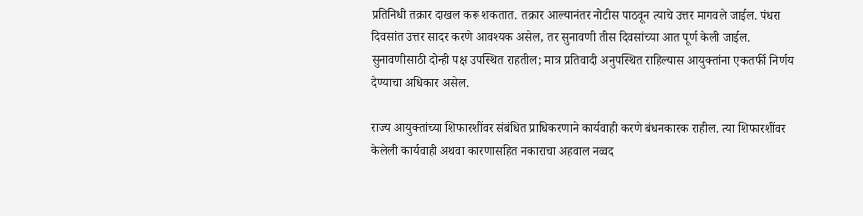प्रतिनिधी तक्रार दाखल करू शकतात. तक्रार आल्यानंतर नोटीस पाठवून त्याचे उत्तर मागवले जाईल. पंधरा दिवसांत उत्तर सादर करणे आवश्यक असेल, तर सुनावणी तीस दिवसांच्या आत पूर्ण केली जाईल. सुनावणीसाठी दोन्ही पक्ष उपस्थित राहतील; मात्र प्रतिवादी अनुपस्थित राहिल्यास आयुक्तांना एकतर्फी निर्णय देण्याचा अधिकार असेल.

राज्य आयुक्तांच्या शिफारशींवर संबंधित प्राधिकरणाने कार्यवाही करणे बंधनकारक राहील. त्या शिफारशींवर केलेली कार्यवाही अथवा कारणासहित नकाराचा अहवाल नव्वद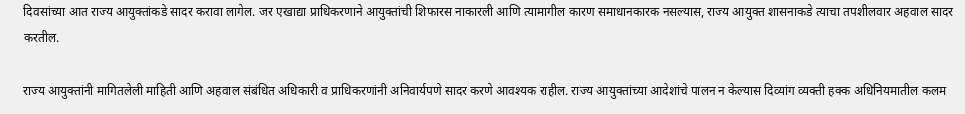दिवसांच्या आत राज्य आयुक्तांकडे सादर करावा लागेल. जर एखाद्या प्राधिकरणाने आयुक्तांची शिफारस नाकारली आणि त्यामागील कारण समाधानकारक नसल्यास, राज्य आयुक्त शासनाकडे त्याचा तपशीलवार अहवाल सादर करतील.

राज्य आयुक्तांनी मागितलेली माहिती आणि अहवाल संबंधित अधिकारी व प्राधिकरणांनी अनिवार्यपणे सादर करणे आवश्यक राहील. राज्य आयुक्तांच्या आदेशांचे पालन न केल्यास दिव्यांग व्यक्ती हक्क अधिनियमातील कलम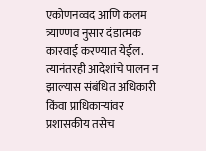एकोणनव्वद आणि कलम त्र्याण्णव नुसार दंडात्मक कारवाई करण्यात येईल. त्यानंतरही आदेशांचे पालन न झाल्यास संबंधित अधिकारी किंवा प्राधिकाऱ्यांवर प्रशासकीय तसेच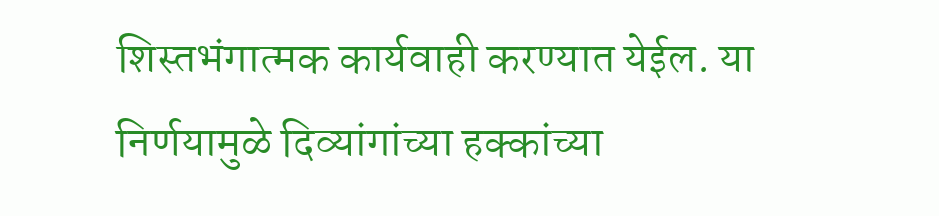शिस्तभंगात्मक कार्यवाही करण्यात येईल. या निर्णयामुळे दिव्यांगांच्या हक्कांच्या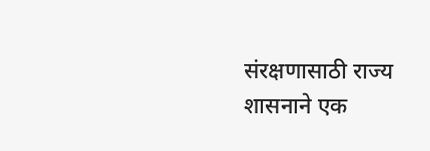संरक्षणासाठी राज्य शासनाने एक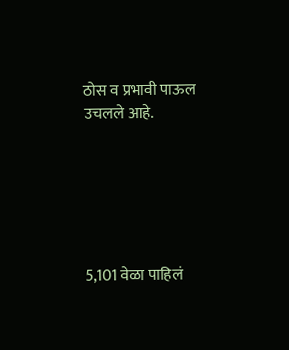ठोस व प्रभावी पाऊल उचलले आहे.






5,101 वेळा पाहिलं